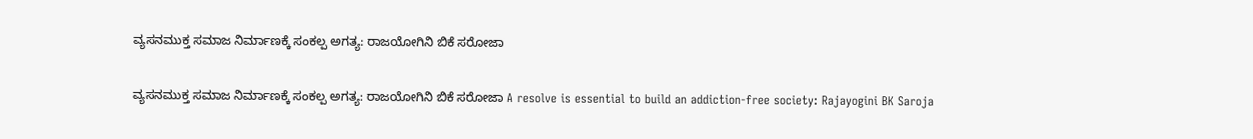ವ್ಯಸನಮುಕ್ತ ಸಮಾಜ ನಿರ್ಮಾಣಕ್ಕೆ ಸಂಕಲ್ಪ ಅಗತ್ಯ: ರಾಜಯೋಗಿನಿ ಬಿಕೆ ಸರೋಜಾ

ವ್ಯಸನಮುಕ್ತ ಸಮಾಜ ನಿರ್ಮಾಣಕ್ಕೆ ಸಂಕಲ್ಪ ಅಗತ್ಯ: ರಾಜಯೋಗಿನಿ ಬಿಕೆ ಸರೋಜಾ A resolve is essential to build an addiction-free society: Rajayogini BK Saroja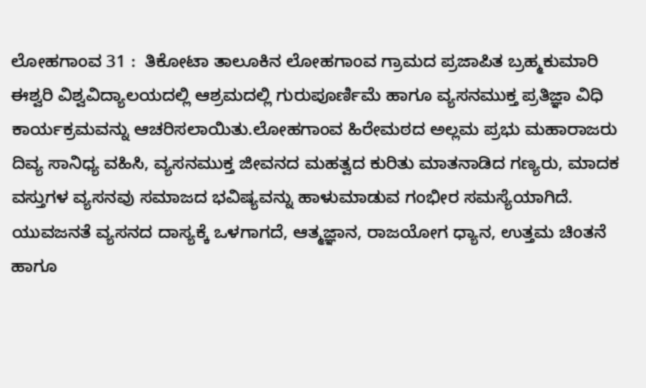ಲೋಹಗಾಂವ 31 :  ತಿಕೋಟಾ ತಾಲೂಕಿನ ಲೋಹಗಾಂವ ಗ್ರಾಮದ ಪ್ರಜಾಪಿತ ಬ್ರಹ್ಮಕುಮಾರಿ ಈಶ್ವರಿ ವಿಶ್ವವಿದ್ಯಾಲಯದಲ್ಲಿ ಆಶ್ರಮದಲ್ಲಿ ಗುರುಪೂರ್ಣಿಮೆ ಹಾಗೂ ವ್ಯಸನಮುಕ್ತ ಪ್ರತಿಜ್ಞಾ ವಿಧಿ ಕಾರ್ಯಕ್ರಮವನ್ನು ಆಚರಿಸಲಾಯಿತು.ಲೋಹಗಾಂವ ಹಿರೇಮಠದ ಅಲ್ಲಮ ಪ್ರಭು ಮಹಾರಾಜರು ದಿವ್ಯ ಸಾನಿಧ್ಯ ವಹಿಸಿ, ವ್ಯಸನಮುಕ್ತ ಜೀವನದ ಮಹತ್ವದ ಕುರಿತು ಮಾತನಾಡಿದ ಗಣ್ಯರು, ಮಾದಕ ವಸ್ತುಗಳ ವ್ಯಸನವು ಸಮಾಜದ ಭವಿಷ್ಯವನ್ನು ಹಾಳುಮಾಡುವ ಗಂಭೀರ ಸಮಸ್ಯೆಯಾಗಿದೆ. ಯುವಜನತೆ ವ್ಯಸನದ ದಾಸ್ಯಕ್ಕೆ ಒಳಗಾಗದೆ, ಆತ್ಮಜ್ಞಾನ, ರಾಜಯೋಗ ಧ್ಯಾನ, ಉತ್ತಮ ಚಿಂತನೆ ಹಾಗೂ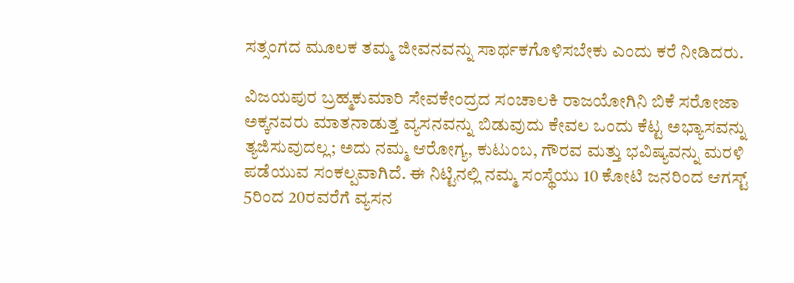ಸತ್ಸಂಗದ ಮೂಲಕ ತಮ್ಮ ಜೀವನವನ್ನು ಸಾರ್ಥಕಗೊಳಿಸಬೇಕು ಎಂದು ಕರೆ ನೀಡಿದರು.

ವಿಜಯಪುರ ಬ್ರಹ್ಮಕುಮಾರಿ ಸೇವಕೇಂದ್ರದ ಸಂಚಾಲಕಿ ರಾಜಯೋಗಿನಿ ಬಿಕೆ ಸರೋಜಾ ಅಕ್ಕನವರು ಮಾತನಾಡುತ್ತ ವ್ಯಸನವನ್ನು ಬಿಡುವುದು ಕೇವಲ ಒಂದು ಕೆಟ್ಟ ಅಭ್ಯಾಸವನ್ನು ತ್ಯಜಿಸುವುದಲ್ಲ; ಅದು ನಮ್ಮ ಆರೋಗ್ಯ, ಕುಟುಂಬ, ಗೌರವ ಮತ್ತು ಭವಿಷ್ಯವನ್ನು ಮರಳಿ ಪಡೆಯುವ ಸಂಕಲ್ಪವಾಗಿದೆ. ಈ ನಿಟ್ಟಿನಲ್ಲಿ ನಮ್ಮ ಸಂಸ್ಥೆಯು 10 ಕೋಟಿ ಜನರಿಂದ ಆಗಸ್ಟ್‌ 5ರಿಂದ 20ರವರೆಗೆ ವ್ಯಸನ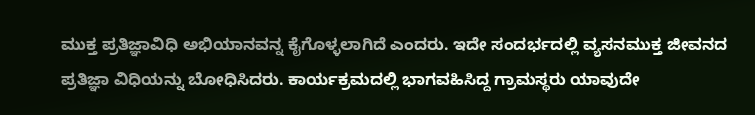ಮುಕ್ತ ಪ್ರತಿಜ್ಞಾವಿಧಿ ಅಭಿಯಾನವನ್ನ ಕೈಗೊಳ್ಳಲಾಗಿದೆ ಎಂದರು. ಇದೇ ಸಂದರ್ಭದಲ್ಲಿ ವ್ಯಸನಮುಕ್ತ ಜೀವನದ ಪ್ರತಿಜ್ಞಾ ವಿಧಿಯನ್ನು ಬೋಧಿಸಿದರು. ಕಾರ್ಯಕ್ರಮದಲ್ಲಿ ಭಾಗವಹಿಸಿದ್ದ ಗ್ರಾಮಸ್ಥರು ಯಾವುದೇ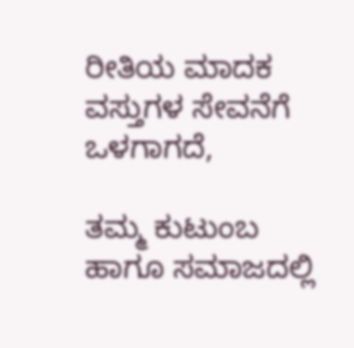ರೀತಿಯ ಮಾದಕ ವಸ್ತುಗಳ ಸೇವನೆಗೆ ಒಳಗಾಗದೆ,

ತಮ್ಮ ಕುಟುಂಬ ಹಾಗೂ ಸಮಾಜದಲ್ಲಿ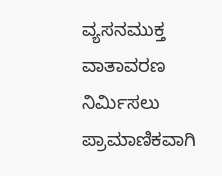ವ್ಯಸನಮುಕ್ತ ವಾತಾವರಣ ನಿರ್ಮಿಸಲು ಪ್ರಾಮಾಣಿಕವಾಗಿ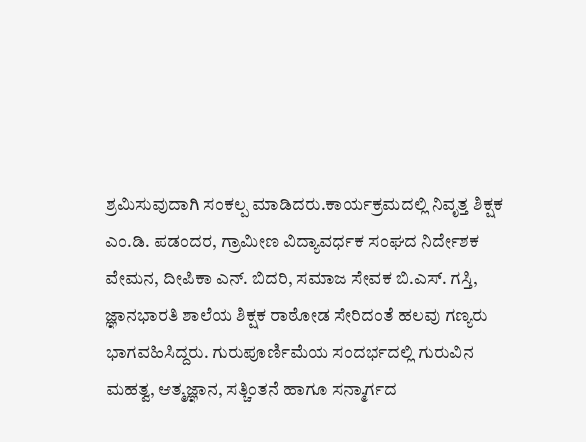ಶ್ರಮಿಸುವುದಾಗಿ ಸಂಕಲ್ಪ ಮಾಡಿದರು.ಕಾರ್ಯಕ್ರಮದಲ್ಲಿ ನಿವೃತ್ತ ಶಿಕ್ಷಕ ಎಂ.ಡಿ. ಪಡಂದರ, ಗ್ರಾಮೀಣ ವಿದ್ಯಾವರ್ಧಕ ಸಂಘದ ನಿರ್ದೇಶಕ ವೇಮನ, ದೀಪಿಕಾ ಎನ್‌. ಬಿದರಿ, ಸಮಾಜ ಸೇವಕ ಬಿ.ಎಸ್‌. ಗಸ್ತಿ, ಜ್ಞಾನಭಾರತಿ ಶಾಲೆಯ ಶಿಕ್ಷಕ ರಾಠೋಡ ಸೇರಿದಂತೆ ಹಲವು ಗಣ್ಯರು ಭಾಗವಹಿಸಿದ್ದರು. ಗುರುಪೂರ್ಣಿಮೆಯ ಸಂದರ್ಭದಲ್ಲಿ ಗುರುವಿನ ಮಹತ್ವ, ಆತ್ಮಜ್ಞಾನ, ಸತ್ಚಿಂತನೆ ಹಾಗೂ ಸನ್ಮಾರ್ಗದ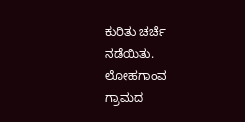ಕುರಿತು ಚರ್ಚೆ ನಡೆಯಿತು. ಲೋಹಗಾಂವ ಗ್ರಾಮದ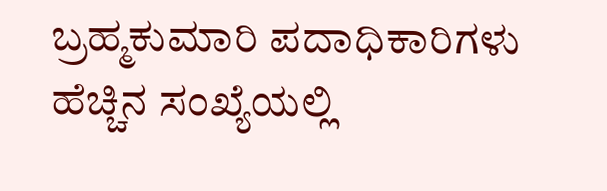ಬ್ರಹ್ಮಕುಮಾರಿ ಪದಾಧಿಕಾರಿಗಳು ಹೆಚ್ಚಿನ ಸಂಖ್ಯೆಯಲ್ಲಿ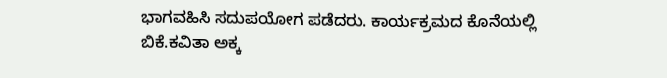ಭಾಗವಹಿಸಿ ಸದುಪಯೋಗ ಪಡೆದರು. ಕಾರ್ಯಕ್ರಮದ ಕೊನೆಯಲ್ಲಿ ಬಿಕೆ.ಕವಿತಾ ಅಕ್ಕ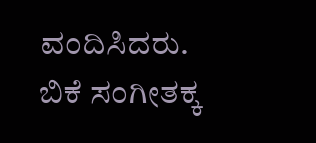ವಂದಿಸಿದರು. ಬಿಕೆ ಸಂಗೀತಕ್ಕ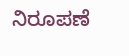ನಿರೂಪಣೆ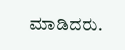ಮಾಡಿದರು.